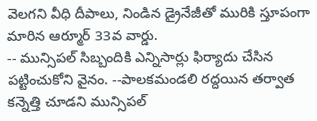వెలగని వీధి దీపాలు, నిండిన డ్రైనేజీతో మురికి స్తూపంగా మారిన ఆర్మూర్ 33వ వార్డు.
-- మున్సిపల్ సిబ్బందికి ఎన్నిసార్లు ఫిర్యాదు చేసిన పట్టించుకోని వైనం. --పాలకమండలి రద్దయిన తర్వాత కన్నెత్తి చూడని మున్సిపల్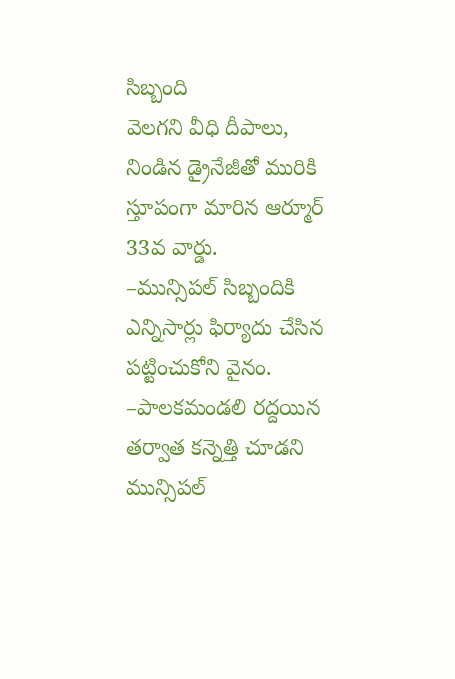సిబ్బంది
వెలగని వీధి దీపాలు, నిండిన డ్రైనేజీతో మురికి స్తూపంగా మారిన ఆర్మూర్ 33వ వార్డు.
–మున్సిపల్ సిబ్బందికి ఎన్నిసార్లు ఫిర్యాదు చేసిన పట్టించుకోని వైనం.
–పాలకమండలి రద్దయిన తర్వాత కన్నెత్తి చూడని మున్సిపల్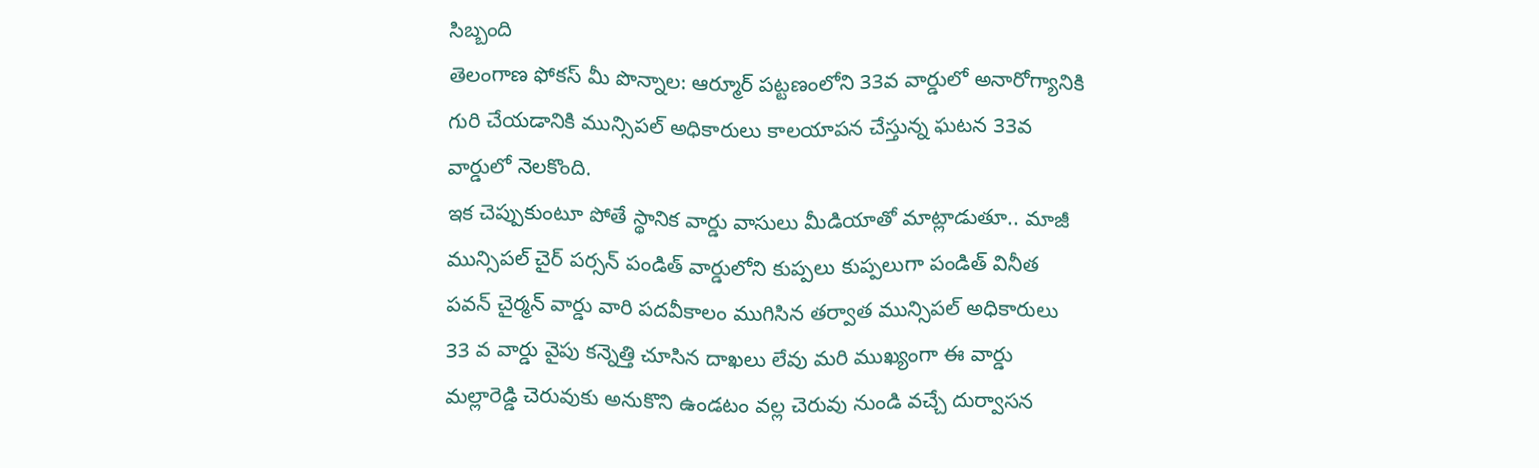సిబ్బంది
తెలంగాణ ఫోకస్ మీ పొన్నాల: ఆర్మూర్ పట్టణంలోని 33వ వార్డులో అనారోగ్యానికి గురి చేయడానికి మున్సిపల్ అధికారులు కాలయాపన చేస్తున్న ఘటన 33వ వార్డులో నెలకొంది.
ఇక చెప్పుకుంటూ పోతే స్థానిక వార్డు వాసులు మీడియాతో మాట్లాడుతూ.. మాజీ మున్సిపల్ చైర్ పర్సన్ పండిత్ వార్డులోని కుప్పలు కుప్పలుగా పండిత్ వినీత పవన్ చైర్మన్ వార్డు వారి పదవీకాలం ముగిసిన తర్వాత మున్సిపల్ అధికారులు 33 వ వార్డు వైపు కన్నెత్తి చూసిన దాఖలు లేవు మరి ముఖ్యంగా ఈ వార్డు మల్లారెడ్డి చెరువుకు అనుకొని ఉండటం వల్ల చెరువు నుండి వచ్చే దుర్వాసన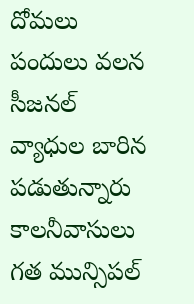దోమలు పందులు వలన సీజనల్ వ్యాధుల బారిన పడుతున్నారు కాలనీవాసులు గత మున్సిపల్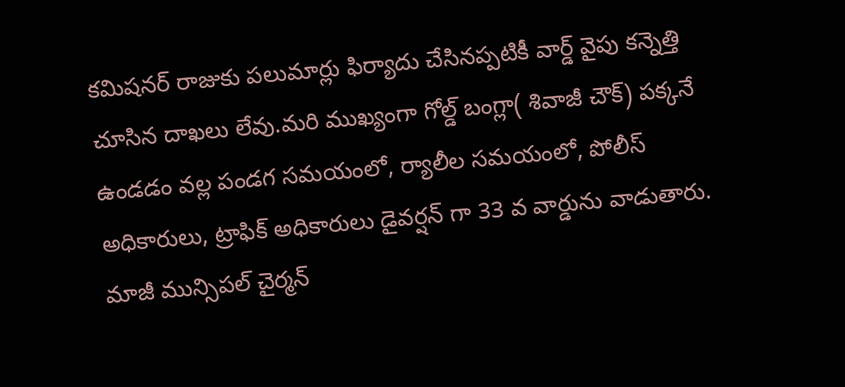కమిషనర్ రాజుకు పలుమార్లు ఫిర్యాదు చేసినప్పటికీ వార్డ్ వైపు కన్నెత్తి చూసిన దాఖలు లేవు.మరి ముఖ్యంగా గోల్డ్ బంగ్లా( శివాజీ చౌక్) పక్కనే ఉండడం వల్ల పండగ సమయంలో, ర్యాలీల సమయంలో, పోలీస్ అధికారులు, ట్రాఫిక్ అధికారులు డైవర్షన్ గా 33 వ వార్డును వాడుతారు. మాజీ మున్సిపల్ చైర్మన్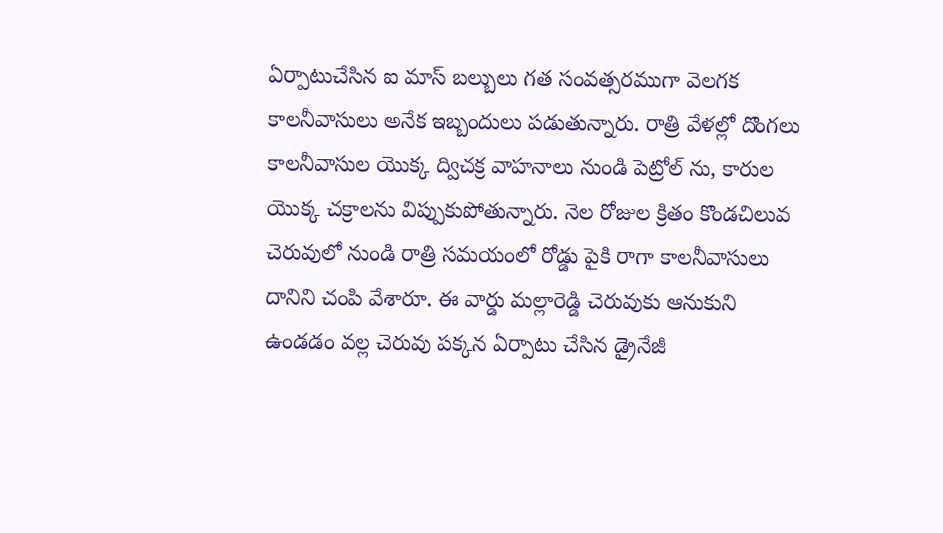ఏర్పాటుచేసిన ఐ మాస్ బల్బులు గత సంవత్సరముగా వెలగక కాలనీవాసులు అనేక ఇబ్బందులు పడుతున్నారు. రాత్రి వేళల్లో దొంగలు కాలనీవాసుల యొక్క ద్విచక్ర వాహనాలు నుండి పెట్రోల్ ను, కారుల యొక్క చక్రాలను విప్పుకుపోతున్నారు. నెల రోజుల క్రితం కొండచిలువ చెరువులో నుండి రాత్రి సమయంలో రోడ్డు పైకి రాగా కాలనీవాసులు దానిని చంపి వేశారూ. ఈ వార్డు మల్లారెడ్డి చెరువుకు ఆనుకుని ఉండడం వల్ల చెరువు పక్కన ఏర్పాటు చేసిన డ్రైనేజీ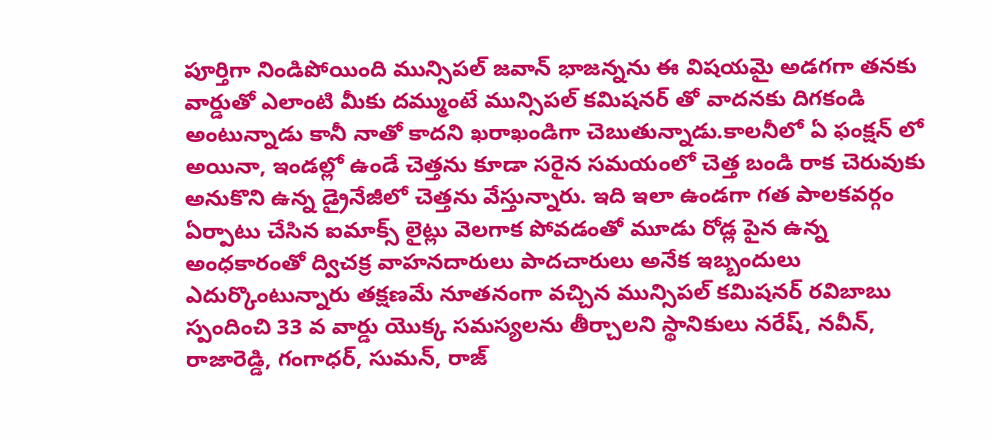పూర్తిగా నిండిపోయింది మున్సిపల్ జవాన్ భాజన్నను ఈ విషయమై అడగగా తనకు వార్డుతో ఎలాంటి మీకు దమ్ముంటే మున్సిపల్ కమిషనర్ తో వాదనకు దిగకండి అంటున్నాడు కానీ నాతో కాదని ఖరాఖండిగా చెబుతున్నాడు.కాలనీలో ఏ ఫంక్షన్ లో అయినా, ఇండల్లో ఉండే చెత్తను కూడా సరైన సమయంలో చెత్త బండి రాక చెరువుకు అనుకొని ఉన్న డ్రైనేజీలో చెత్తను వేస్తున్నారు. ఇది ఇలా ఉండగా గత పాలకవర్గం ఏర్పాటు చేసిన ఐమాక్స్ లైట్లు వెలగాక పోవడంతో మూడు రోడ్ల పైన ఉన్న అంధకారంతో ద్విచక్ర వాహనదారులు పాదచారులు అనేక ఇబ్బందులు ఎదుర్కొంటున్నారు తక్షణమే నూతనంగా వచ్చిన మున్సిపల్ కమిషనర్ రవిబాబు స్పందించి 33 వ వార్డు యొక్క సమస్యలను తీర్చాలని స్థానికులు నరేష్, నవీన్, రాజారెడ్డి, గంగాధర్, సుమన్, రాజ్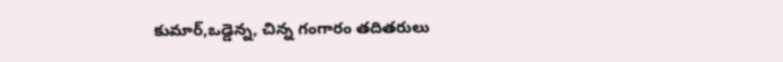కుమార్,ఒడ్డెన్న, చిన్న గంగారం తదితరులు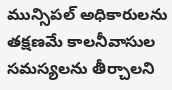మున్సిపల్ అధికారులను తక్షణమే కాలనీవాసుల సమస్యలను తీర్చాలని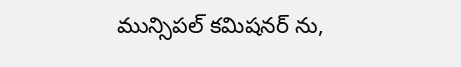మున్సిపల్ కమిషనర్ ను,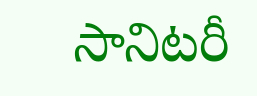సానిటరీ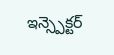ఇన్స్పెక్టర్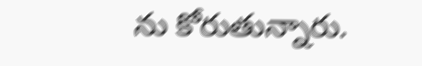ను కోరుతున్నారు.